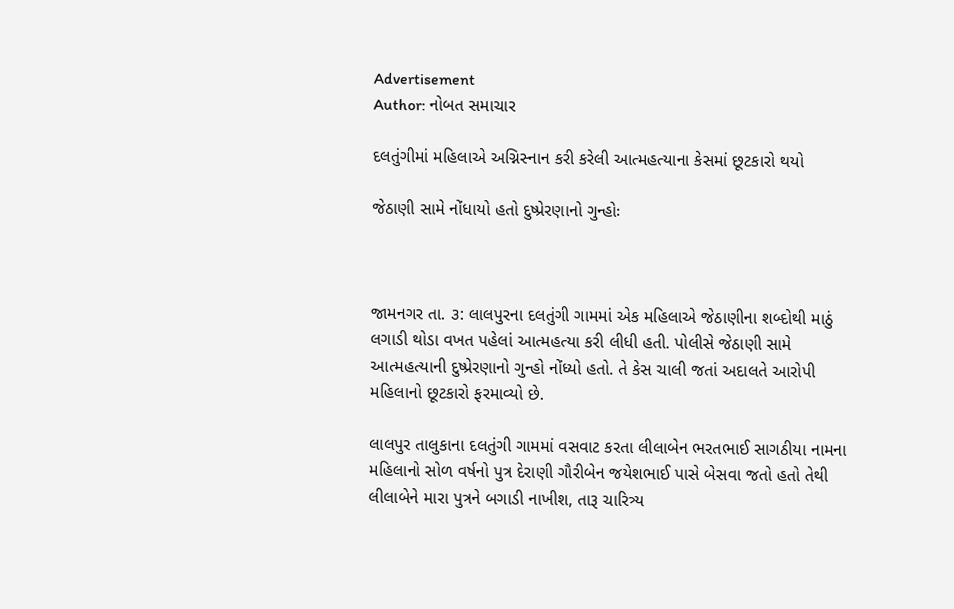Advertisement
Author: નોબત સમાચાર

દલતુંગીમાં મહિલાએ અગ્નિસ્નાન કરી કરેલી આત્મહત્યાના કેસમાં છૂટકારો થયો

જેઠાણી સામે નોંધાયો હતો દુષ્પ્રેરણાનો ગુન્હોઃ



જામનગર તા. ૩: લાલપુરના દલતુંગી ગામમાં એક મહિલાએ જેઠાણીના શબ્દોથી માઠું લગાડી થોડા વખત પહેલાં આત્મહત્યા કરી લીધી હતી. પોલીસે જેઠાણી સામે આત્મહત્યાની દુષ્પ્રેરણાનો ગુન્હો નોંધ્યો હતો. તે કેસ ચાલી જતાં અદાલતે આરોપી મહિલાનો છૂટકારો ફરમાવ્યો છે.

લાલપુર તાલુકાના દલતુંગી ગામમાં વસવાટ કરતા લીલાબેન ભરતભાઈ સાગઠીયા નામના મહિલાનો સોળ વર્ષનો પુત્ર દેરાણી ગૌરીબેન જયેશભાઈ પાસે બેસવા જતો હતો તેથી લીલાબેને મારા પુત્રને બગાડી નાખીશ, તારૂ ચારિત્ર્ય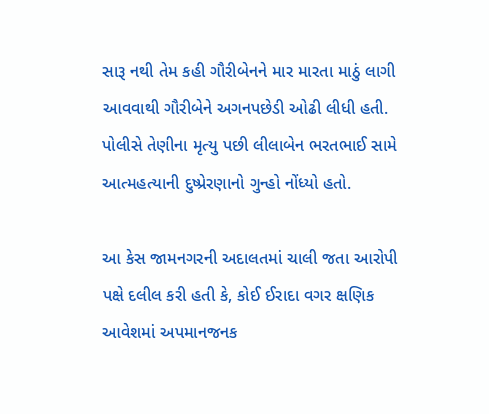સારૂ નથી તેમ કહી ગૌરીબેનને માર મારતા માઠું લાગી આવવાથી ગૌરીબેને અગનપછેડી ઓઢી લીધી હતી. પોલીસે તેણીના મૃત્યુ પછી લીલાબેન ભરતભાઈ સામે આત્મહત્યાની દુષ્પ્રેરણાનો ગુન્હો નોંધ્યો હતો.

આ કેસ જામનગરની અદાલતમાં ચાલી જતા આરોપી પક્ષે દલીલ કરી હતી કે, કોઈ ઈરાદા વગર ક્ષણિક આવેશમાં અપમાનજનક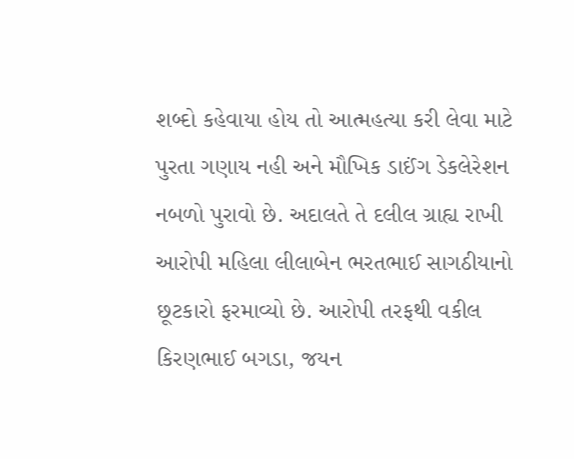શબ્દો કહેવાયા હોય તો આત્મહત્યા કરી લેવા માટે પુરતા ગણાય નહી અને મૌખિક ડાઈંગ ડેકલેરેશન નબળો પુરાવો છે. અદાલતે તે દલીલ ગ્રાહ્ય રાખી આરોપી મહિલા લીલાબેન ભરતભાઈ સાગઠીયાનો છૂટકારો ફરમાવ્યો છે. આરોપી તરફથી વકીલ કિરણભાઈ બગડા, જયન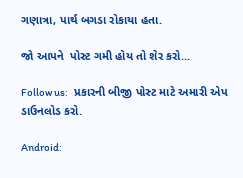ગણાત્રા, પાર્થ બગડા રોકાયા હતા.

જો આપને  પોસ્ટ ગમી હોય તો શેર કરો...

Follow us:   પ્રકારની બીજી પોસ્ટ માટે અમારી એપ ડાઉનલોડ કરો.

Android: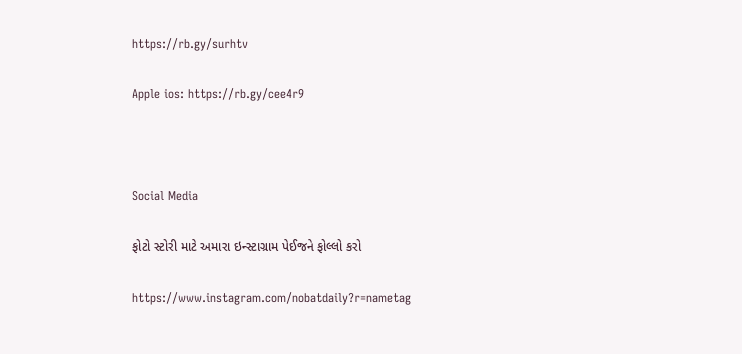https://rb.gy/surhtv

Apple ios: https://rb.gy/cee4r9



Social Media

ફોટો સ્ટોરી માટે અમારા ઇન્સ્ટાગ્રામ પેઈજને ફોલ્લો કરો

https://www.instagram.com/nobatdaily?r=nametag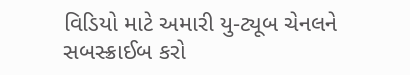વિડિયો માટે અમારી યુ-ટ્યૂબ ચેનલને સબસ્ક્રાઈબ કરો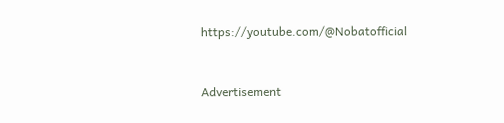https://youtube.com/@Nobatofficial



Advertisement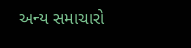અન્ય સમાચારો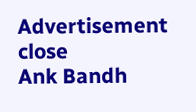Advertisement
close
Ank Bandh